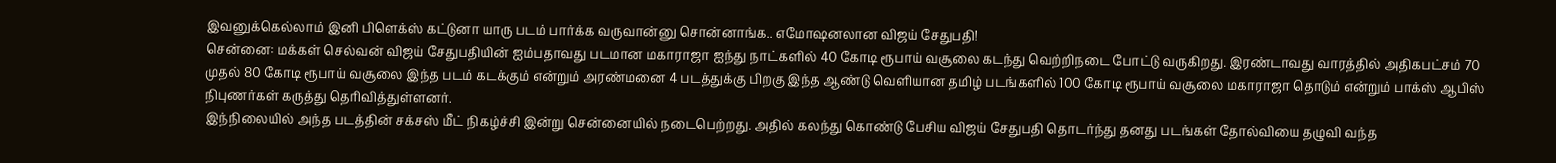இவனுக்கெல்லாம் இனி பிளெக்ஸ் கட்டுனா யாரு படம் பார்க்க வருவான்னு சொன்னாங்க.. எமோஷனலான விஜய் சேதுபதி!
சென்னை: மக்கள் செல்வன் விஜய் சேதுபதியின் ஐம்பதாவது படமான மகாராஜா ஐந்து நாட்களில் 40 கோடி ரூபாய் வசூலை கடந்து வெற்றிநடை போட்டு வருகிறது. இரண்டாவது வாரத்தில் அதிகபட்சம் 70 முதல் 80 கோடி ரூபாய் வசூலை இந்த படம் கடக்கும் என்றும் அரண்மனை 4 படத்துக்கு பிறகு இந்த ஆண்டு வெளியான தமிழ் படங்களில் 100 கோடி ரூபாய் வசூலை மகாராஜா தொடும் என்றும் பாக்ஸ் ஆபிஸ் நிபுணர்கள் கருத்து தெரிவித்துள்ளனர்.
இந்நிலையில் அந்த படத்தின் சக்சஸ் மீட் நிகழ்ச்சி இன்று சென்னையில் நடைபெற்றது. அதில் கலந்து கொண்டு பேசிய விஜய் சேதுபதி தொடர்ந்து தனது படங்கள் தோல்வியை தழுவி வந்த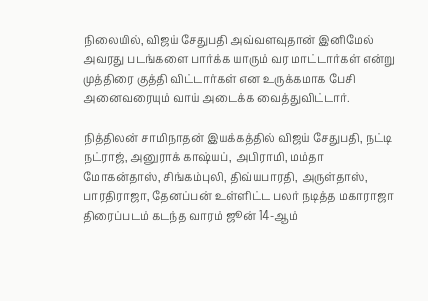நிலையில், விஜய் சேதுபதி அவ்வளவுதான் இனிமேல் அவரது படங்களை பார்க்க யாரும் வர மாட்டார்கள் என்று முத்திரை குத்தி விட்டார்கள் என உருக்கமாக பேசி அனைவரையும் வாய் அடைக்க வைத்துவிட்டார்.

நித்திலன் சாமிநாதன் இயக்கத்தில் விஜய் சேதுபதி, நட்டி நட்ராஜ், அனுராக் காஷ்யப், அபிராமி, மம்தா மோகன்தாஸ், சிங்கம்புலி, திவ்யபாரதி, அருள்தாஸ், பாரதிராஜா, தேனப்பன் உள்ளிட்ட பலர் நடித்த மகாராஜா திரைப்படம் கடந்த வாரம் ஜூன் 14-ஆம்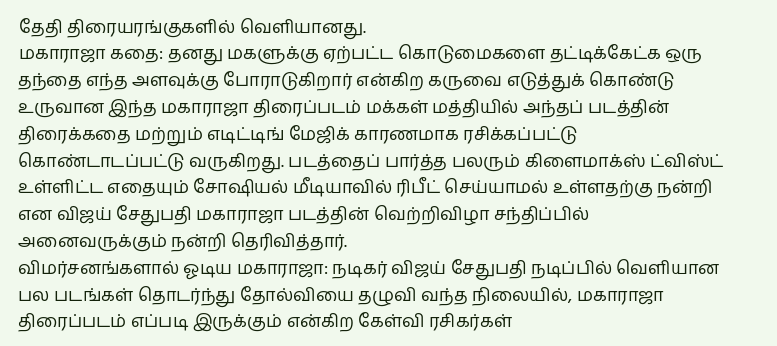தேதி திரையரங்குகளில் வெளியானது.
மகாராஜா கதை: தனது மகளுக்கு ஏற்பட்ட கொடுமைகளை தட்டிக்கேட்க ஒரு தந்தை எந்த அளவுக்கு போராடுகிறார் என்கிற கருவை எடுத்துக் கொண்டு உருவான இந்த மகாராஜா திரைப்படம் மக்கள் மத்தியில் அந்தப் படத்தின் திரைக்கதை மற்றும் எடிட்டிங் மேஜிக் காரணமாக ரசிக்கப்பட்டு கொண்டாடப்பட்டு வருகிறது. படத்தைப் பார்த்த பலரும் கிளைமாக்ஸ் ட்விஸ்ட் உள்ளிட்ட எதையும் சோஷியல் மீடியாவில் ரிபீட் செய்யாமல் உள்ளதற்கு நன்றி என விஜய் சேதுபதி மகாராஜா படத்தின் வெற்றிவிழா சந்திப்பில் அனைவருக்கும் நன்றி தெரிவித்தார்.
விமர்சனங்களால் ஓடிய மகாராஜா: நடிகர் விஜய் சேதுபதி நடிப்பில் வெளியான பல படங்கள் தொடர்ந்து தோல்வியை தழுவி வந்த நிலையில், மகாராஜா திரைப்படம் எப்படி இருக்கும் என்கிற கேள்வி ரசிகர்கள்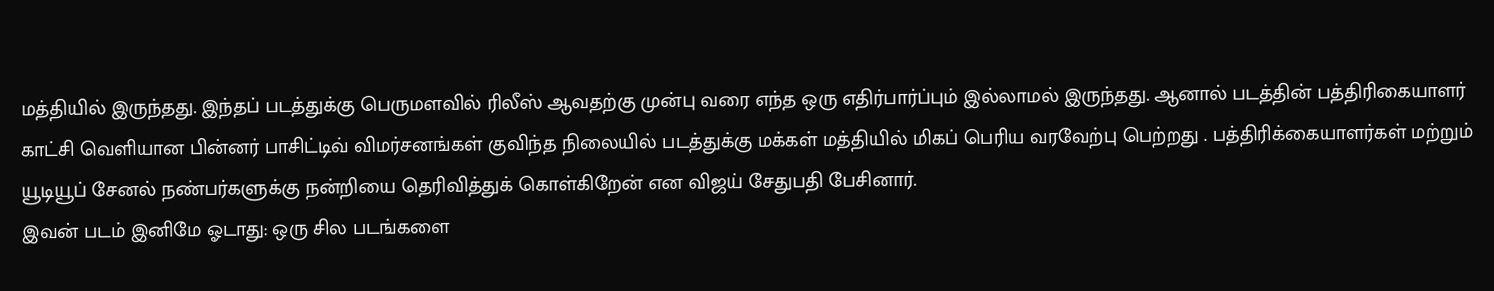மத்தியில் இருந்தது. இந்தப் படத்துக்கு பெருமளவில் ரிலீஸ் ஆவதற்கு முன்பு வரை எந்த ஒரு எதிர்பார்ப்பும் இல்லாமல் இருந்தது. ஆனால் படத்தின் பத்திரிகையாளர் காட்சி வெளியான பின்னர் பாசிட்டிவ் விமர்சனங்கள் குவிந்த நிலையில் படத்துக்கு மக்கள் மத்தியில் மிகப் பெரிய வரவேற்பு பெற்றது . பத்திரிக்கையாளர்கள் மற்றும் யூடியூப் சேனல் நண்பர்களுக்கு நன்றியை தெரிவித்துக் கொள்கிறேன் என விஜய் சேதுபதி பேசினார்.
இவன் படம் இனிமே ஓடாது: ஒரு சில படங்களை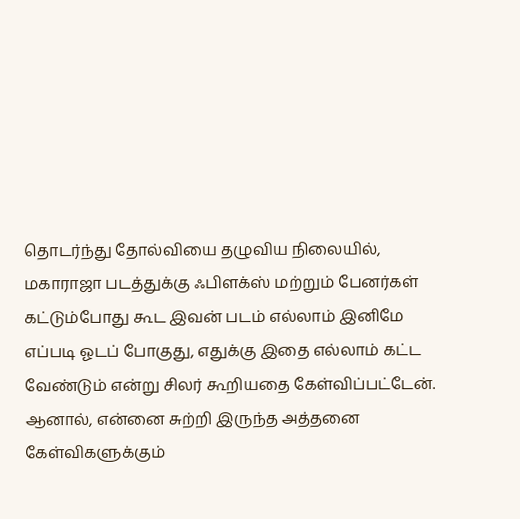தொடர்ந்து தோல்வியை தழுவிய நிலையில், மகாராஜா படத்துக்கு ஃபிளக்ஸ் மற்றும் பேனர்கள் கட்டும்போது கூட இவன் படம் எல்லாம் இனிமே எப்படி ஓடப் போகுது, எதுக்கு இதை எல்லாம் கட்ட வேண்டும் என்று சிலர் கூறியதை கேள்விப்பட்டேன். ஆனால், என்னை சுற்றி இருந்த அத்தனை கேள்விகளுக்கும்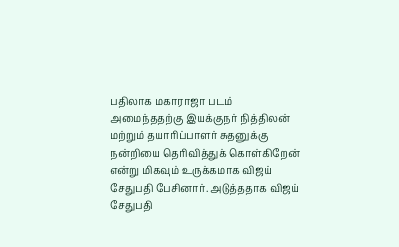பதிலாக மகாராஜா படம் அமைந்ததற்கு இயக்குநர் நித்திலன் மற்றும் தயாரிப்பாளர் சுதனுக்கு நன்றியை தெரிவித்துக் கொள்கிறேன் என்று மிகவும் உருக்கமாக விஜய் சேதுபதி பேசினார். அடுத்ததாக விஜய் சேதுபதி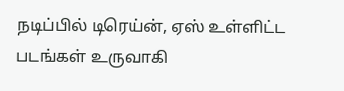நடிப்பில் டிரெய்ன், ஏஸ் உள்ளிட்ட படங்கள் உருவாகி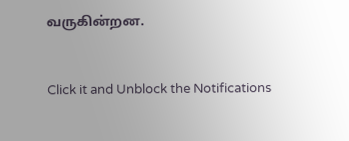வருகின்றன.


Click it and Unblock the Notifications